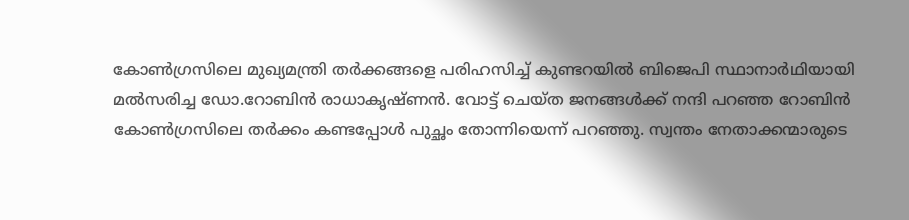കോണ്‍ഗ്രസിലെ മുഖ്യമന്ത്രി തര്‍ക്കങ്ങളെ പരിഹസിച്ച് കുണ്ടറയില്‍ ബിജെപി സ്ഥാനാര്‍ഥിയായി മല്‍സരിച്ച ‍ഡോ.റോബിന്‍ രാധാകൃഷ്ണന്‍. വോട്ട് ചെയ്ത ജനങ്ങള്‍ക്ക് നന്ദി പറഞ്ഞ റോബിന്‍ കോണ്‍ഗ്രസിലെ തര്‍ക്കം കണ്ടപ്പോള്‍ പുച്ഛം തോന്നിയെന്ന് പറഞ്ഞു. സ്വന്തം നേതാക്കന്മാരുടെ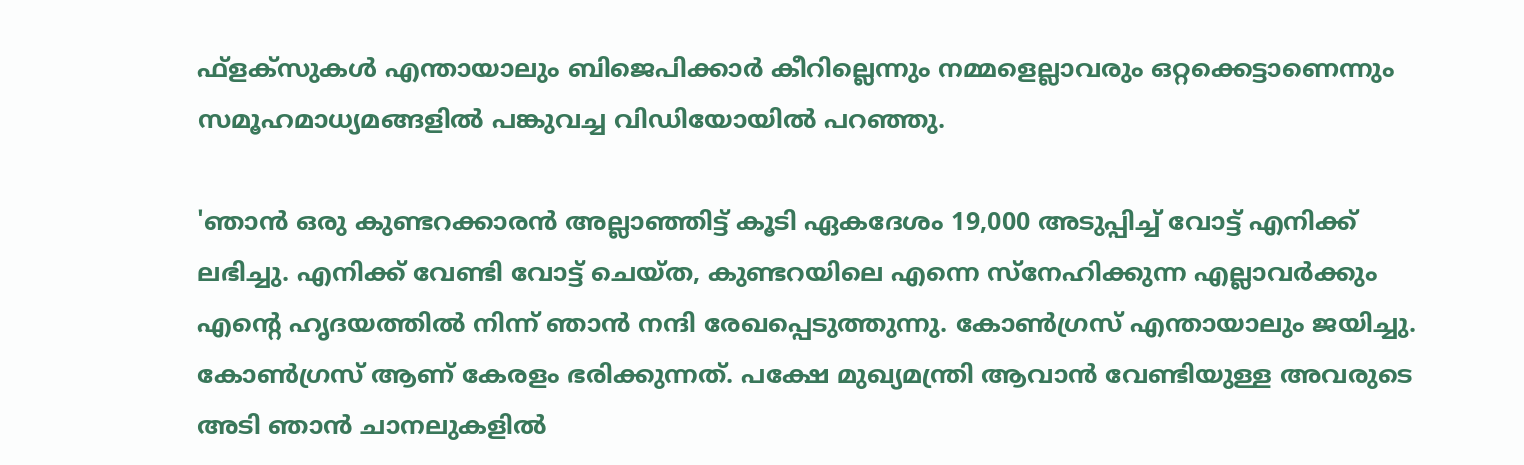ഫ്ളക്സുകള്‍ എന്തായാലും ബിജെപിക്കാര്‍ കീറില്ലെന്നും നമ്മളെല്ലാവരും ഒറ്റക്കെട്ടാണെന്നും സമൂഹമാധ്യമങ്ങളില്‍ പങ്കുവച്ച വിഡിയോയില്‍ പറഞ്ഞു.

'ഞാന്‍ ഒരു കുണ്ടറക്കാരന്‍ അല്ലാഞ്ഞിട്ട് കൂടി ഏകദേശം 19,000 അടുപ്പിച്ച് വോട്ട് എനിക്ക് ലഭിച്ചു. എനിക്ക് വേണ്ടി വോട്ട് ചെയ്ത, കുണ്ടറയിലെ എന്നെ സ്നേഹിക്കുന്ന എല്ലാവര്‍ക്കും എന്‍റെ ഹൃദയത്തില്‍ നിന്ന് ഞാന്‍ നന്ദി രേഖപ്പെടുത്തുന്നു. കോണ്‍ഗ്രസ് എന്തായാലും ജയിച്ചു. കോണ്‍ഗ്രസ് ആണ് കേരളം ഭരിക്കുന്നത്. പക്ഷേ മുഖ്യമന്ത്രി ആവാന്‍ വേണ്ടിയുള്ള അവരുടെ അടി ഞാന്‍ ചാനലുകളില്‍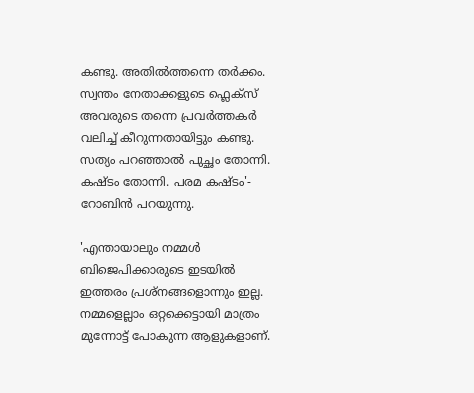കണ്ടു. അതില്‍ത്തന്നെ തര്‍ക്കം. സ്വന്തം നേതാക്കളുടെ ഫ്ലെക്സ് അവരുടെ തന്നെ പ്രവര്‍ത്തകര്‍ വലിച്ച് കീറുന്നതായിട്ടും കണ്ടു. സത്യം പറഞ്ഞാല്‍ പുച്ഛം തോന്നി. കഷ്ടം തോന്നി. പരമ കഷ്ടം'- റോബിന്‍ പറയുന്നു.

'എന്തായാലും നമ്മള്‍ ബിജെപിക്കാരുടെ ഇടയില്‍ ഇത്തരം പ്രശ്നങ്ങളൊന്നും ഇല്ല. നമ്മളെല്ലാം ഒറ്റക്കെട്ടായി മാത്രം മുന്നോട്ട് പോകുന്ന ആളുകളാണ്.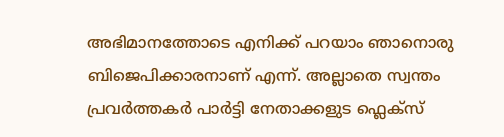അഭിമാനത്തോടെ എനിക്ക് പറയാം ഞാനൊരു ബിജെപിക്കാരനാണ് എന്ന്. അല്ലാതെ സ്വന്തം പ്രവര്‍ത്തകര്‍ പാര്‍ട്ടി നേതാക്കളുട ഫ്ലെക്സ്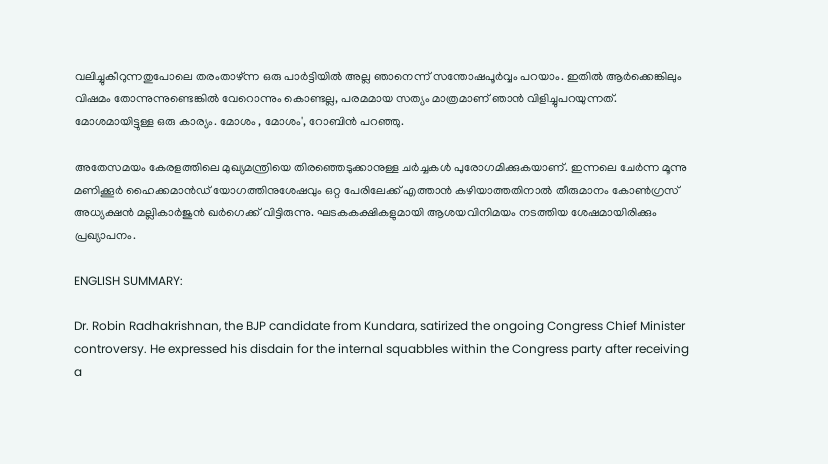വലിച്ചുകീറുന്നതുപോലെ തരംതാഴ്ന്ന ഒരു പാര്‍ട്ടിയില്‍ അല്ല ഞാനെന്ന് സന്തോഷപൂര്‍വ്വം പറയാം. ഇതില്‍ ആര്‍ക്കെങ്കിലും വിഷമം തോന്നുന്നുണ്ടെങ്കില്‍ വേറൊന്നും കൊണ്ടല്ല, പരമമായ സത്യം മാത്രമാണ് ഞാന്‍ വിളിച്ചുപറയുന്നത്. മോശമായിട്ടുള്ള ഒരു കാര്യം. മോശം , മോശം', റോബിന്‍ പറഞ്ഞു.

അതേസമയം കേരളത്തിലെ മുഖ്യമന്ത്രിയെ തിരഞ്ഞെടുക്കാനുള്ള ചര്‍ച്ചകള്‍ പുരോഗമിക്കുകയാണ്. ഇന്നലെ ചേർന്ന മൂന്നു മണിക്കൂർ ഹൈക്കമാന്‍ഡ് യോഗത്തിനുശേഷവും ഒറ്റ പേരിലേക്ക് എത്താൻ കഴിയാത്തതിനാൽ തീരുമാനം കോണ്‍ഗ്രസ് അധ്യക്ഷന്‍ മല്ലികാർജുൻ ഖർഗെക്ക് വിട്ടിരുന്നു. ഘടകകക്ഷികളുമായി ആശയവിനിമയം നടത്തിയ ശേഷമായിരിക്കും പ്രഖ്യാപനം.

ENGLISH SUMMARY:

Dr. Robin Radhakrishnan, the BJP candidate from Kundara, satirized the ongoing Congress Chief Minister controversy. He expressed his disdain for the internal squabbles within the Congress party after receiving a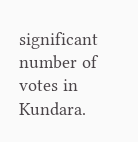significant number of votes in Kundara.